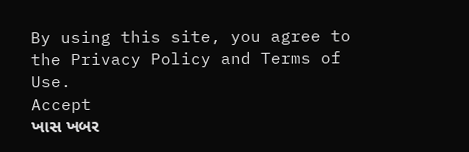By using this site, you agree to the Privacy Policy and Terms of Use.
Accept
ખાસ ખબર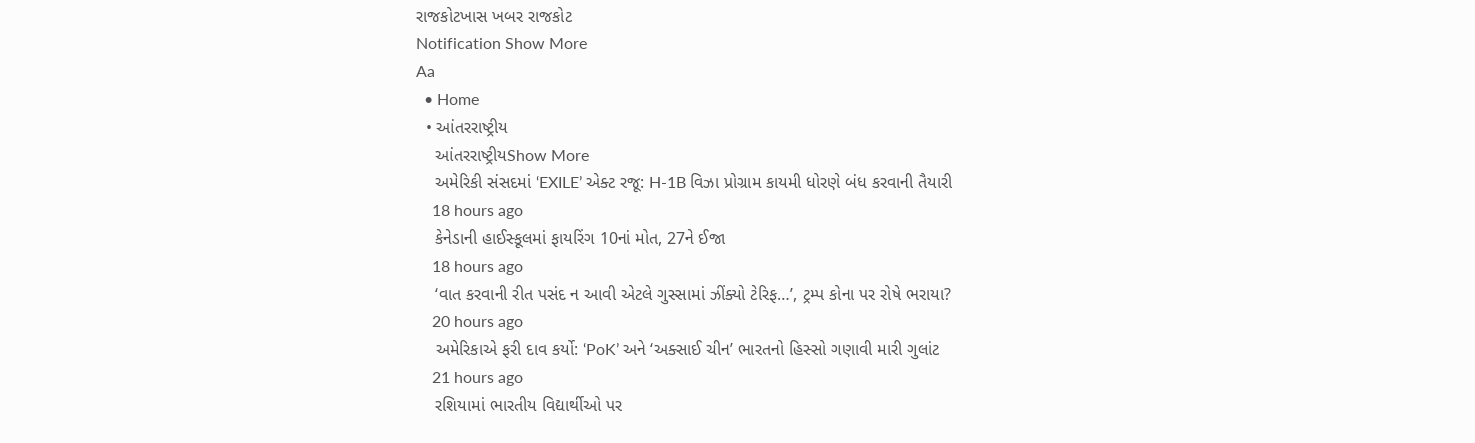રાજકોટખાસ ખબર રાજકોટ
Notification Show More
Aa
  • Home
  • આંતરરાષ્ટ્રીય
    આંતરરાષ્ટ્રીયShow More
    અમેરિકી સંસદમાં ‘EXILE’ એક્ટ રજૂ: H-1B વિઝા પ્રોગ્રામ કાયમી ધોરણે બંધ કરવાની તૈયારી
    18 hours ago
    કેનેડાની હાઈસ્કૂલમાં ફાયરિંગ 10નાં મોત, 27ને ઈજા
    18 hours ago
    ‘વાત કરવાની રીત પસંદ ન આવી એટલે ગુસ્સામાં ઝીંક્યો ટેરિફ…’, ટ્રમ્પ કોના પર રોષે ભરાયા?
    20 hours ago
    અમેરિકાએ ફરી દાવ કર્યો: ‘PoK’ અને ‘અક્સાઈ ચીન’ ભારતનો હિસ્સો ગણાવી મારી ગુલાંટ
    21 hours ago
    રશિયામાં ભારતીય વિદ્યાર્થીઓ પર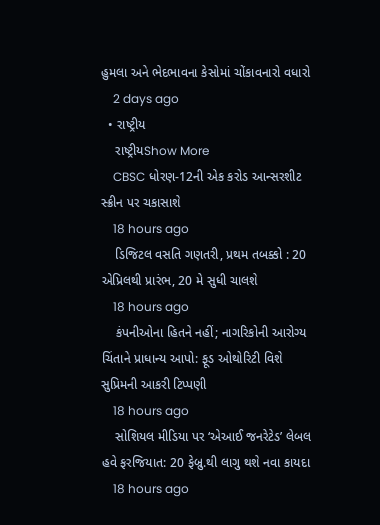હુમલા અને ભેદભાવના કેસોમાં ચોંકાવનારો વધારો
    2 days ago
  • રાષ્ટ્રીય
    રાષ્ટ્રીયShow More
    CBSC ધોરણ-12ની એક કરોડ આન્સરશીટ સ્ક્રીન પર ચકાસાશે
    18 hours ago
    ડિજિટલ વસતિ ગણતરી, પ્રથમ તબક્કો : 20 એપ્રિલથી પ્રારંભ, 20 મે સુધી ચાલશે
    18 hours ago
    કંપનીઓના હિતને નહીં; નાગરિકોની આરોગ્ય ચિંતાને પ્રાધાન્ય આપો: ફૂડ ઓથોરિટી વિશે સુપ્રિમની આકરી ટિપ્પણી
    18 hours ago
    સોશિયલ મીડિયા પર ‘એઆઈ જનરેટેડ’ લેબલ હવે ફરજિયાત: 20 ફેબ્રુ.થી લાગુ થશે નવા કાયદા
    18 hours ago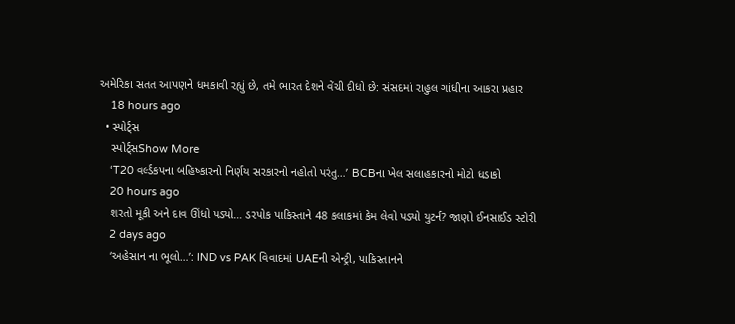અમેરિકા સતત આપણને ધમકાવી રહ્યું છે, તમે ભારત દેશને વેંચી દીધો છે: સંસદમાં રાહુલ ગાંધીના આકરા પ્રહાર
    18 hours ago
  • સ્પોર્ટ્સ
    સ્પોર્ટ્સShow More
    ‘T20 વર્લ્ડકપના બહિષ્કારનો નિર્ણય સરકારનો નહોતો પરંતુ…’ BCBના ખેલ સલાહકારનો મોટો ધડાકો
    20 hours ago
    શરતો મૂકી અને દાવ ઊંધો પડ્યો… ડરપોક પાકિસ્તાને 48 કલાકમાં કેમ લેવો પડ્યો યુટર્ન? જાણો ઈનસાઈડ સ્ટોરી
    2 days ago
    ‘અહેસાન ના ભૂલો…’: IND vs PAK વિવાદમાં UAEની એન્ટ્રી, પાકિસ્તાનને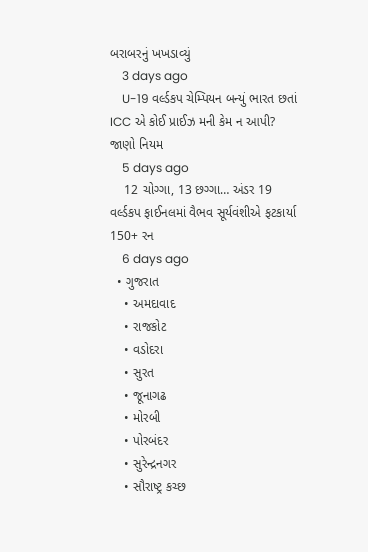બરાબરનું ખખડાવ્યું
    3 days ago
    U-19 વર્લ્ડકપ ચેમ્પિયન બન્યું ભારત છતાં ICC એ કોઈ પ્રાઈઝ મની કેમ ન આપી? જાણો નિયમ
    5 days ago
    12 ચોગ્ગા, 13 છગ્ગા… અંડર 19 વર્લ્ડકપ ફાઈનલમાં વૈભવ સૂર્યવંશીએ ફટકાર્યા 150+ રન
    6 days ago
  • ગુજરાત
    • અમદાવાદ
    • રાજકોટ
    • વડોદરા
    • સુરત
    • જૂનાગઢ
    • મોરબી
    • પોરબંદર
    • સુરેન્દ્રનગર
    • સૌરાષ્ટ્ર કચ્છ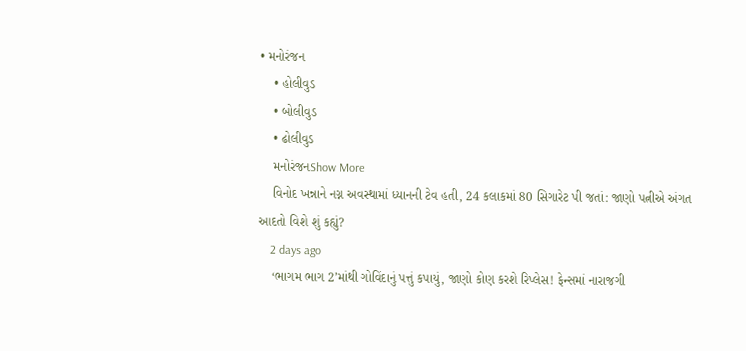• મનોરંજન
    • હોલીવુડ
    • બોલીવુડ
    • ઢોલીવુડ
    મનોરંજનShow More
    વિનોદ ખન્નાને નગ્ન અવસ્થામાં ધ્યાનની ટેવ હતી, 24 કલાકમાં 80 સિગારેટ પી જતાં: જાણો પત્નીએ અંગત આદતો વિશે શું કહ્યું?
    2 days ago
    ‘ભાગમ ભાગ 2’માંથી ગોવિંદાનું પત્તું કપાયું, જાણો કોણ કરશે રિપ્લેસ! ફેન્સમાં નારાજગી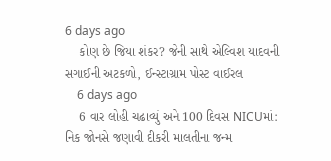6 days ago
    કોણ છે જિયા શંકર? જેની સાથે એલ્વિશ યાદવની સગાઈની અટકળો, ઈન્સ્ટાગ્રામ પોસ્ટ વાઈરલ
    6 days ago
    6 વાર લોહી ચઢાવ્યું અને 100 દિવસ NICUમાં: નિક જોનસે જણાવી દીકરી માલતીના જન્મ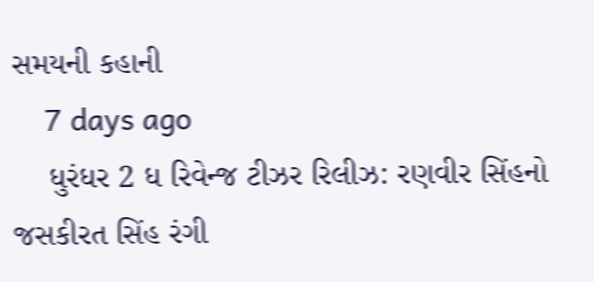સમયની કહાની
    7 days ago
    ધુરંધર 2 ધ રિવેન્જ ટીઝર રિલીઝ: રણવીર સિંહનો જસકીરત સિંહ રંગી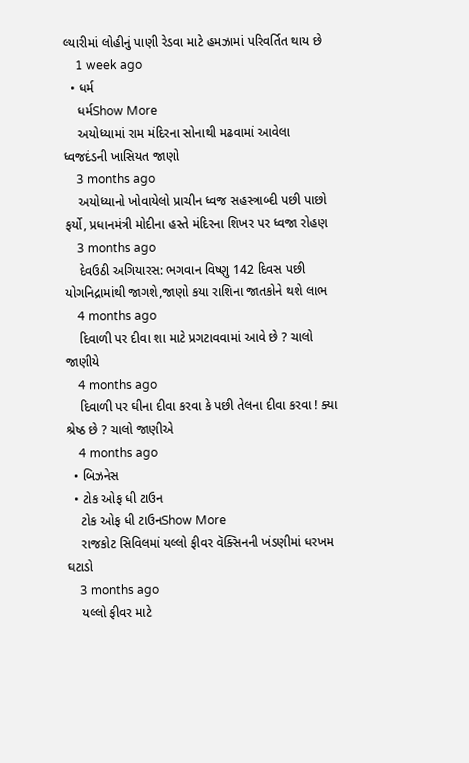લ્યારીમાં લોહીનું પાણી રેડવા માટે હમઝામાં પરિવર્તિત થાય છે
    1 week ago
  • ધર્મ
    ધર્મShow More
    અયોધ્યામાં રામ મંદિરના સોનાથી મઢવામાં આવેલા ધ્વજદંડની ખાસિયત જાણો
    3 months ago
    અયોધ્યાનો ખોવાયેલો પ્રાચીન ધ્વજ સહસ્ત્રાબ્દી પછી પાછો ફર્યો, પ્રધાનમંત્રી મોદીના હસ્તે મંદિરના શિખર પર ધ્વજા રોહણ
    3 months ago
    દેવઉઠી અગિયારસ: ભગવાન વિષ્ણુ 142 દિવસ પછી યોગનિદ્રામાંથી જાગશે,જાણો કયા રાશિના જાતકોને થશે લાભ
    4 months ago
    દિવાળી પર દીવા શા માટે પ્રગટાવવામાં આવે છે ? ચાલો જાણીયે
    4 months ago
    દિવાળી પર ઘીના દીવા કરવા કે પછી તેલના દીવા કરવા ! ક્યા શ્રેષ્ઠ છે ? ચાલો જાણીએ
    4 months ago
  • બિઝનેસ
  • ટોક ઓફ ધી ટાઉન
    ટોક ઓફ ધી ટાઉનShow More
    રાજકોટ સિવિલમાં યલ્લો ફીવર વૅક્સિનની ખંડણીમાં ધરખમ ઘટાડો
    3 months ago
    યલ્લો ફીવર માટે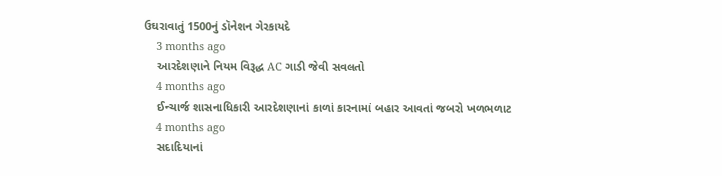ઉઘરાવાતું 1500નું ડૉનેશન ગેરકાયદે
    3 months ago
    આરદેશણાને નિયમ વિરૂદ્ધ AC ગાડી જેવી સવલતો
    4 months ago
    ઈન્ચાર્જ શાસનાધિકારી આરદેશણાનાં કાળાં કારનામાં બહાર આવતાં જબરો ખળભળાટ
    4 months ago
    સદાદિયાનાં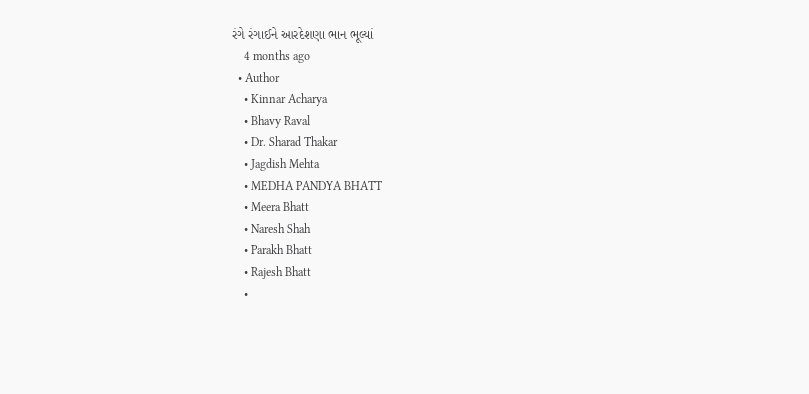રંગે રંગાઈને આરદેશણા ભાન ભૂલ્યાં
    4 months ago
  • Author
    • Kinnar Acharya
    • Bhavy Raval
    • Dr. Sharad Thakar
    • Jagdish Mehta
    • MEDHA PANDYA BHATT
    • Meera Bhatt
    • Naresh Shah
    • Parakh Bhatt
    • Rajesh Bhatt
    •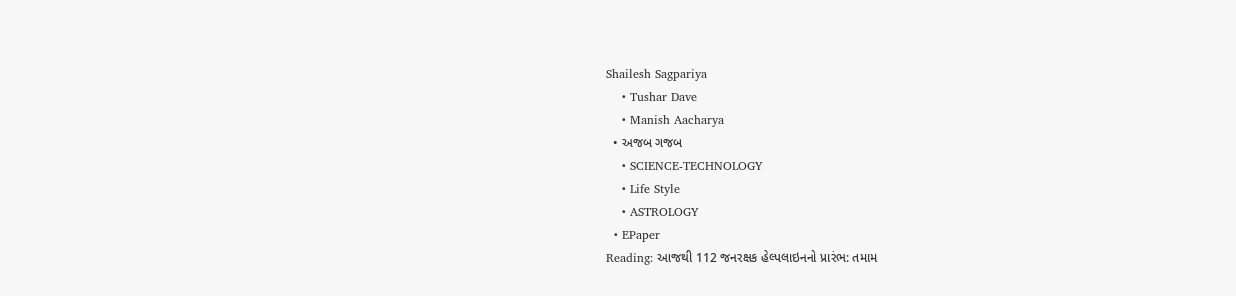Shailesh Sagpariya
    • Tushar Dave
    • Manish Aacharya
  • અજબ ગજબ
    • SCIENCE-TECHNOLOGY
    • Life Style
    • ASTROLOGY
  • EPaper
Reading: આજથી 112 જનરક્ષક હેલ્પલાઇનનો પ્રારંભ: તમામ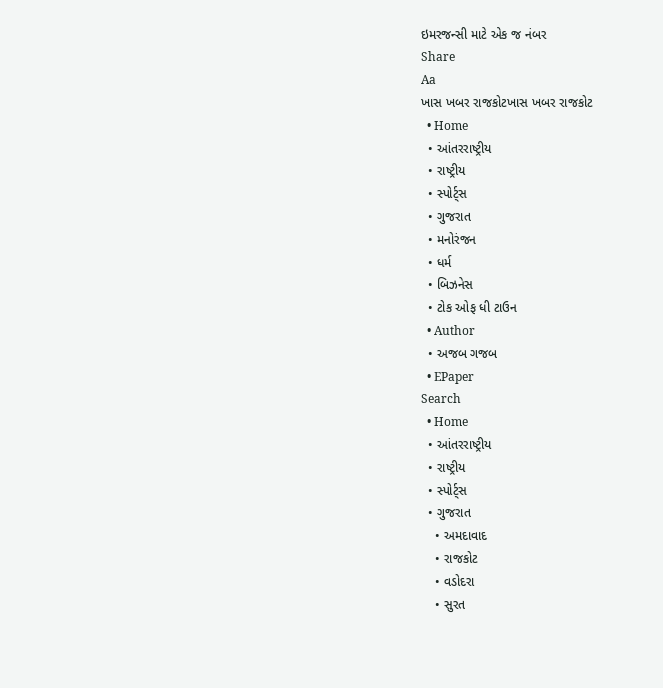ઇમરજન્સી માટે એક જ નંબર
Share
Aa
ખાસ ખબર રાજકોટખાસ ખબર રાજકોટ
  • Home
  • આંતરરાષ્ટ્રીય
  • રાષ્ટ્રીય
  • સ્પોર્ટ્સ
  • ગુજરાત
  • મનોરંજન
  • ધર્મ
  • બિઝનેસ
  • ટોક ઓફ ધી ટાઉન
  • Author
  • અજબ ગજબ
  • EPaper
Search
  • Home
  • આંતરરાષ્ટ્રીય
  • રાષ્ટ્રીય
  • સ્પોર્ટ્સ
  • ગુજરાત
    • અમદાવાદ
    • રાજકોટ
    • વડોદરા
    • સુરત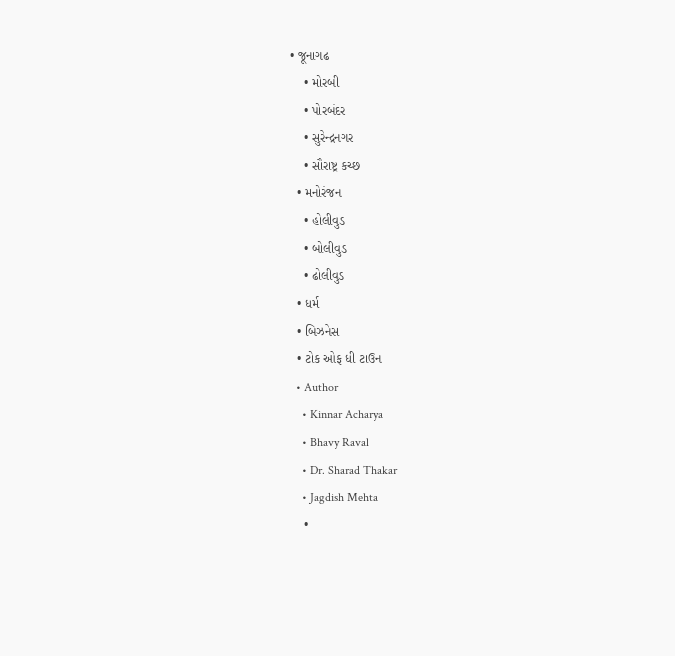• જૂનાગઢ
    • મોરબી
    • પોરબંદર
    • સુરેન્દ્રનગર
    • સૌરાષ્ટ્ર કચ્છ
  • મનોરંજન
    • હોલીવુડ
    • બોલીવુડ
    • ઢોલીવુડ
  • ધર્મ
  • બિઝનેસ
  • ટોક ઓફ ધી ટાઉન
  • Author
    • Kinnar Acharya
    • Bhavy Raval
    • Dr. Sharad Thakar
    • Jagdish Mehta
    •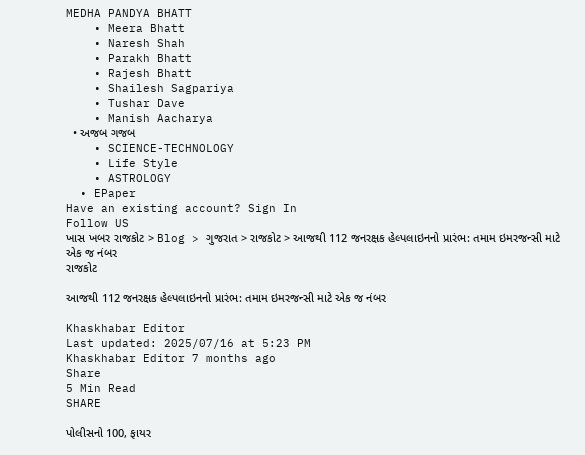MEDHA PANDYA BHATT
    • Meera Bhatt
    • Naresh Shah
    • Parakh Bhatt
    • Rajesh Bhatt
    • Shailesh Sagpariya
    • Tushar Dave
    • Manish Aacharya
  • અજબ ગજબ
    • SCIENCE-TECHNOLOGY
    • Life Style
    • ASTROLOGY
  • EPaper
Have an existing account? Sign In
Follow US
ખાસ ખબર રાજકોટ > Blog > ગુજરાત > રાજકોટ > આજથી 112 જનરક્ષક હેલ્પલાઇનનો પ્રારંભ: તમામ ઇમરજન્સી માટે એક જ નંબર
રાજકોટ

આજથી 112 જનરક્ષક હેલ્પલાઇનનો પ્રારંભ: તમામ ઇમરજન્સી માટે એક જ નંબર

Khaskhabar Editor
Last updated: 2025/07/16 at 5:23 PM
Khaskhabar Editor 7 months ago
Share
5 Min Read
SHARE

પોલીસનો 100, ફાયર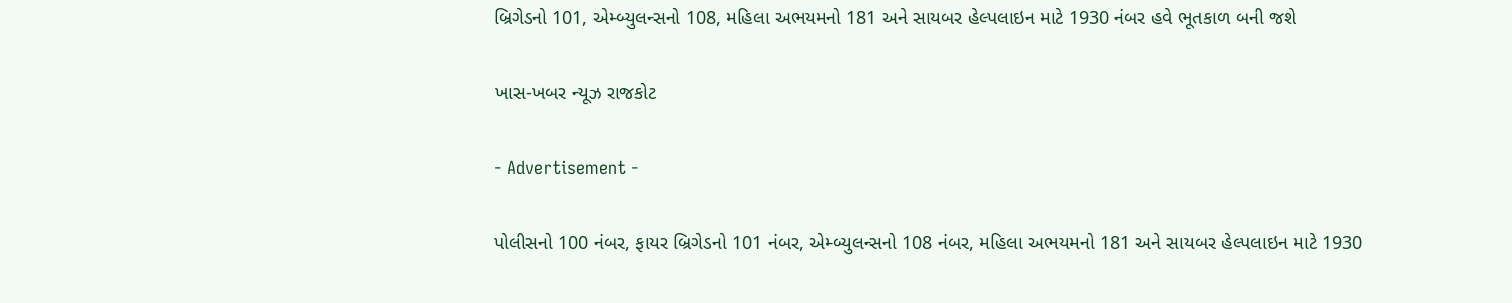બ્રિગેડનો 101, એમ્બ્યુલન્સનો 108, મહિલા અભયમનો 181 અને સાયબર હેલ્પલાઇન માટે 1930 નંબર હવે ભૂતકાળ બની જશે

ખાસ-ખબર ન્યૂઝ રાજકોટ

- Advertisement -

પોલીસનો 100 નંબર, ફાયર બ્રિગેડનો 101 નંબર, એમ્બ્યુલન્સનો 108 નંબર, મહિલા અભયમનો 181 અને સાયબર હેલ્પલાઇન માટે 1930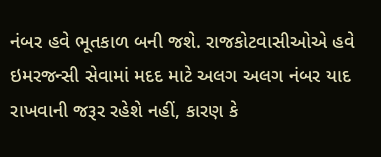નંબર હવે ભૂતકાળ બની જશે. રાજકોટવાસીઓએ હવે ઇમરજન્સી સેવામાં મદદ માટે અલગ અલગ નંબર યાદ રાખવાની જરૂર રહેશે નહીં, કારણ કે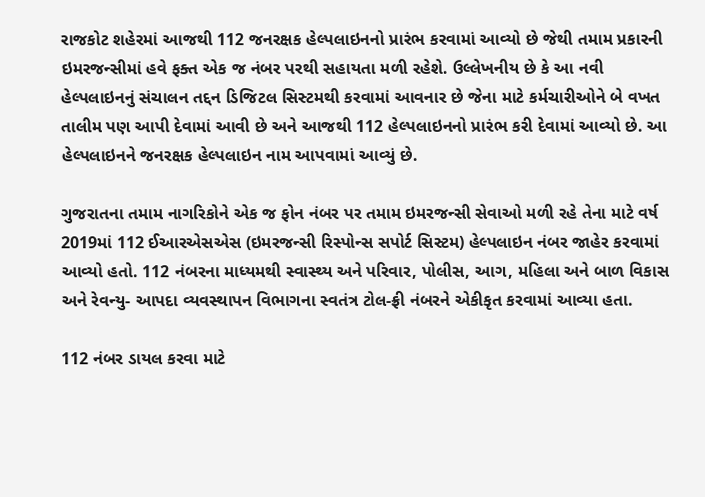રાજકોટ શહેરમાં આજથી 112 જનરક્ષક હેલ્પલાઇનનો પ્રારંભ કરવામાં આવ્યો છે જેથી તમામ પ્રકારની ઇમરજન્સીમાં હવે ફક્ત એક જ નંબર પરથી સહાયતા મળી રહેશે. ઉલ્લેખનીય છે કે આ નવી હેલ્પલાઇનનું સંચાલન તદ્દન ડિજિટલ સિસ્ટમથી કરવામાં આવનાર છે જેના માટે કર્મચારીઓને બે વખત તાલીમ પણ આપી દેવામાં આવી છે અને આજથી 112 હેલ્પલાઇનનો પ્રારંભ કરી દેવામાં આવ્યો છે. આ હેલ્પલાઇનને જનરક્ષક હેલ્પલાઇન નામ આપવામાં આવ્યું છે.

ગુજરાતના તમામ નાગરિકોને એક જ ફોન નંબર પર તમામ ઇમરજન્સી સેવાઓ મળી રહે તેના માટે વર્ષ 2019માં 112 ઈઆરએસએસ (ઇમરજન્સી રિસ્પોન્સ સપોર્ટ સિસ્ટમ) હેલ્પલાઇન નંબર જાહેર કરવામાં આવ્યો હતો. 112 નંબરના માધ્યમથી સ્વાસ્થ્ય અને પરિવાર, પોલીસ, આગ, મહિલા અને બાળ વિકાસ અને રેવન્યુ- આપદા વ્યવસ્થાપન વિભાગના સ્વતંત્ર ટોલ-ફ્રી નંબરને એકીકૃત કરવામાં આવ્યા હતા.

112 નંબર ડાયલ કરવા માટે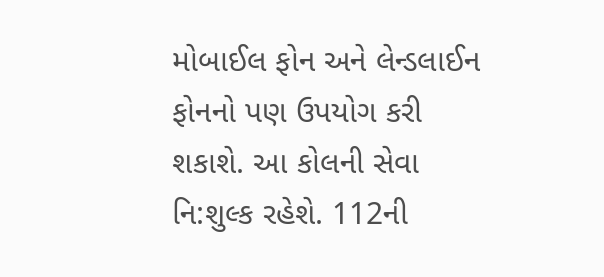મોબાઈલ ફોન અને લેન્ડલાઈન ફોનનો પણ ઉપયોગ કરી શકાશે. આ કોલની સેવા નિ:શુલ્ક રહેશે. 112ની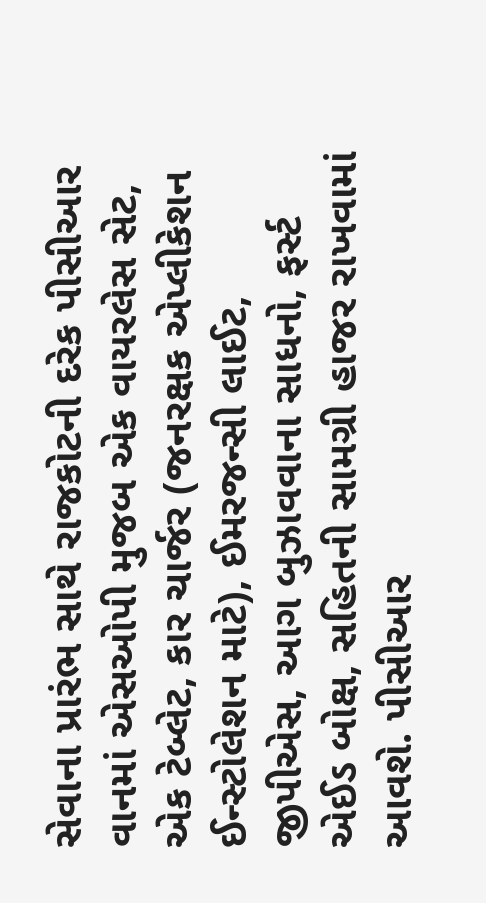સેવાના પ્રારંભ સાથે રાજકોટની દરેક પીસીઆર વાનમાં એસઓપી મુજબ એક વાયરલેસ સેટ, એક ટેબ્લેટ, કાર ચાર્જર (જનરક્ષક એપ્લીકેશન ઈન્સ્ટોલેશન માટે), ઈમરજન્સી લાઈટ, જીપીએસ, આગ બુઝાવવાના સાધનો, ફર્સ્ટ એઈડ બોક્ષ, સહિતની સામગ્રી હાજર રાખવામાં આવશે. પીસીઆર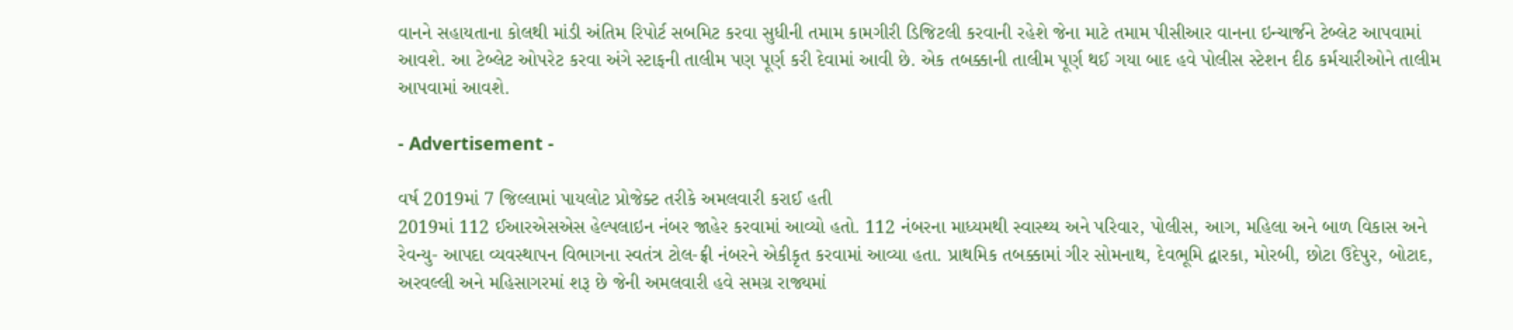વાનને સહાયતાના કોલથી માંડી અંતિમ રિપોર્ટ સબમિટ કરવા સુધીની તમામ કામગીરી ડિજિટલી કરવાની રહેશે જેના માટે તમામ પીસીઆર વાનના ઇન્ચાર્જને ટેબ્લેટ આપવામાં આવશે. આ ટેબ્લેટ ઓપરેટ કરવા અંગે સ્ટાફની તાલીમ પણ પૂર્ણ કરી દેવામાં આવી છે. એક તબક્કાની તાલીમ પૂર્ણ થઈ ગયા બાદ હવે પોલીસ સ્ટેશન દીઠ કર્મચારીઓને તાલીમ આપવામાં આવશે.

- Advertisement -

વર્ષ 2019માં 7 જિલ્લામાં પાયલોટ પ્રોજેક્ટ તરીકે અમલવારી કરાઈ હતી
2019માં 112 ઈઆરએસએસ હેલ્પલાઇન નંબર જાહેર કરવામાં આવ્યો હતો. 112 નંબરના માધ્યમથી સ્વાસ્થ્ય અને પરિવાર, પોલીસ, આગ, મહિલા અને બાળ વિકાસ અને રેવન્યુ- આપદા વ્યવસ્થાપન વિભાગના સ્વતંત્ર ટોલ-ફ્રી નંબરને એકીકૃત કરવામાં આવ્યા હતા. પ્રાથમિક તબક્કામાં ગીર સોમનાથ, દેવભૂમિ દ્વારકા, મોરબી, છોટા ઉદેપુર, બોટાદ, અરવલ્લી અને મહિસાગરમાં શરૂ છે જેની અમલવારી હવે સમગ્ર રાજ્યમાં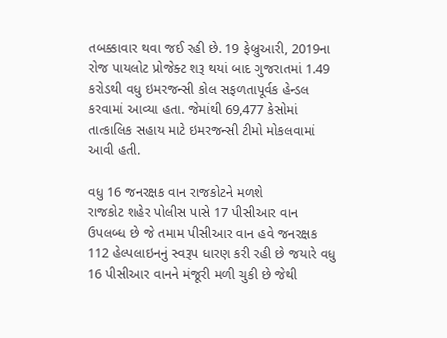તબક્કાવાર થવા જઈ રહી છે. 19 ફેબ્રુઆરી, 2019ના રોજ પાયલોટ પ્રોજેક્ટ શરૂ થયાં બાદ ગુજરાતમાં 1.49 કરોડથી વધુ ઇમરજન્સી કોલ સફળતાપૂર્વક હેન્ડલ કરવામાં આવ્યા હતા. જેમાંથી 69,477 કેસોમાં તાત્કાલિક સહાય માટે ઇમરજન્સી ટીમો મોકલવામાં આવી હતી.

વધુ 16 જનરક્ષક વાન રાજકોટને મળશે
રાજકોટ શહેર પોલીસ પાસે 17 પીસીઆર વાન ઉપલબ્ધ છે જે તમામ પીસીઆર વાન હવે જનરક્ષક 112 હેલ્પલાઇનનું સ્વરૂપ ધારણ કરી રહી છે જયારે વધુ 16 પીસીઆર વાનને મંજૂરી મળી ચુકી છે જેથી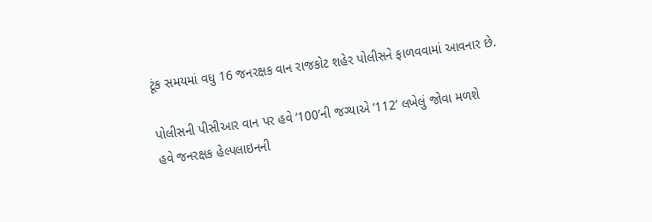ટૂંક સમયમાં વધુ 16 જનરક્ષક વાન રાજકોટ શહેર પોલીસને ફાળવવામાં આવનાર છે.

પોલીસની પીસીઆર વાન પર હવે ‘100’ની જગ્યાએ ‘112’ લખેલું જોવા મળશે
હવે જનરક્ષક હેલ્પલાઇનની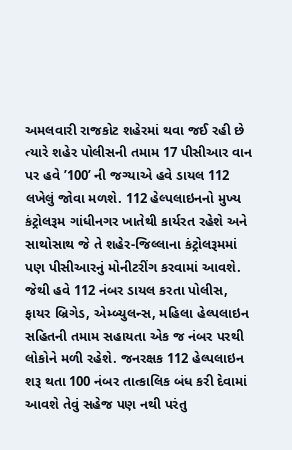અમલવારી રાજકોટ શહેરમાં થવા જઈ રહી છે ત્યારે શહેર પોલીસની તમામ 17 પીસીઆર વાન પર હવે ’100’ ની જગ્યાએ હવે ડાયલ 112 લખેલું જોવા મળશે. 112 હેલ્પલાઇનનો મુખ્ય કંટ્રોલરૂમ ગાંધીનગર ખાતેથી કાર્યરત રહેશે અને સાથોસાથ જે તે શહેર-જિલ્લાના કંટ્રોલરૂમમાં પણ પીસીઆરનું મોનીટરીંગ કરવામાં આવશે. જેથી હવે 112 નંબર ડાયલ કરતા પોલીસ, ફાયર બ્રિગેડ, એમ્બ્યુલન્સ, મહિલા હેલ્પલાઇન સહિતની તમામ સહાયતા એક જ નંબર પરથી લોકોને મળી રહેશે. જનરક્ષક 112 હેલ્પલાઇન શરૂ થતા 100 નંબર તાત્કાલિક બંધ કરી દેવામાં આવશે તેવું સહેજ પણ નથી પરંતુ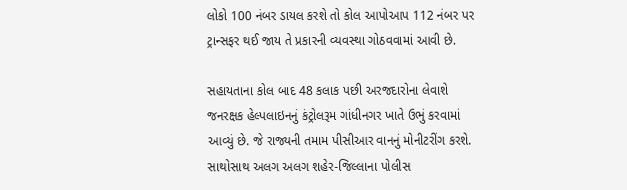લોકો 100 નંબર ડાયલ કરશે તો કોલ આપોઆપ 112 નંબર પર ટ્રાન્સફર થઈ જાય તે પ્રકારની વ્યવસ્થા ગોઠવવામાં આવી છે.

સહાયતાના કોલ બાદ 48 કલાક પછી અરજદારોના લેવાશે
જનરક્ષક હેલ્પલાઇનનું કંટ્રોલરૂમ ગાંધીનગર ખાતે ઉભું કરવામાં આવ્યું છે. જે રાજ્યની તમામ પીસીઆર વાનનું મોનીટરીંગ કરશે. સાથોસાથ અલગ અલગ શહેર-જિલ્લાના પોલીસ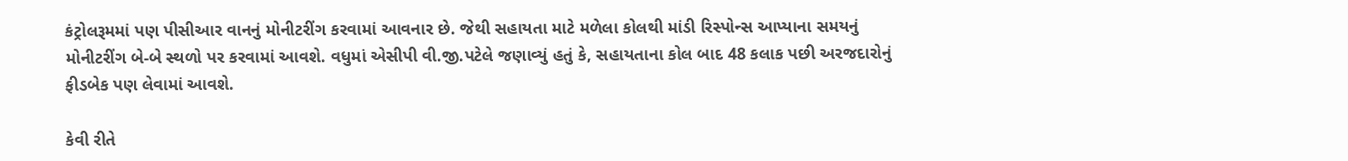કંટ્રોલરૂમમાં પણ પીસીઆર વાનનું મોનીટરીંગ કરવામાં આવનાર છે. જેથી સહાયતા માટે મળેલા કોલથી માંડી રિસ્પોન્સ આપ્યાના સમયનું મોનીટરીંગ બે-બે સ્થળો પર કરવામાં આવશે. વધુમાં એસીપી વી.જી.પટેલે જણાવ્યું હતું કે, સહાયતાના કોલ બાદ 48 કલાક પછી અરજદારોનું ફીડબેક પણ લેવામાં આવશે.

કેવી રીતે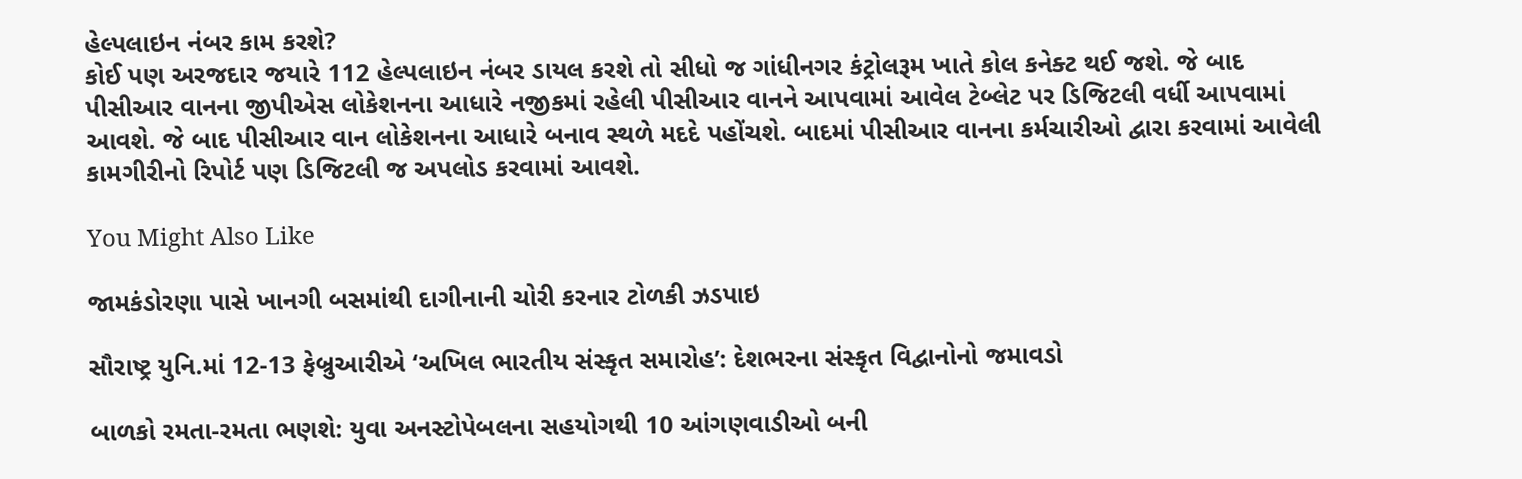હેલ્પલાઇન નંબર કામ કરશે?
કોઈ પણ અરજદાર જયારે 112 હેલ્પલાઇન નંબર ડાયલ કરશે તો સીધો જ ગાંધીનગર કંટ્રોલરૂમ ખાતે કોલ કનેક્ટ થઈ જશે. જે બાદ પીસીઆર વાનના જીપીએસ લોકેશનના આધારે નજીકમાં રહેલી પીસીઆર વાનને આપવામાં આવેલ ટેબ્લેટ પર ડિજિટલી વર્ધી આપવામાં આવશે. જે બાદ પીસીઆર વાન લોકેશનના આધારે બનાવ સ્થળે મદદે પહોંચશે. બાદમાં પીસીઆર વાનના કર્મચારીઓ દ્વારા કરવામાં આવેલી કામગીરીનો રિપોર્ટ પણ ડિજિટલી જ અપલોડ કરવામાં આવશે.

You Might Also Like

જામકંડોરણા પાસે ખાનગી બસમાંથી દાગીનાની ચોરી કરનાર ટોળકી ઝડપાઇ

સૌરાષ્ટ્ર યુનિ.માં 12-13 ફેબ્રુઆરીએ ‘અખિલ ભારતીય સંસ્કૃત સમારોહ’: દેશભરના સંસ્કૃત વિદ્વાનોનો જમાવડો

બાળકો રમતા-રમતા ભણશે: યુવા અનસ્ટોપેબલના સહયોગથી 10 આંગણવાડીઓ બની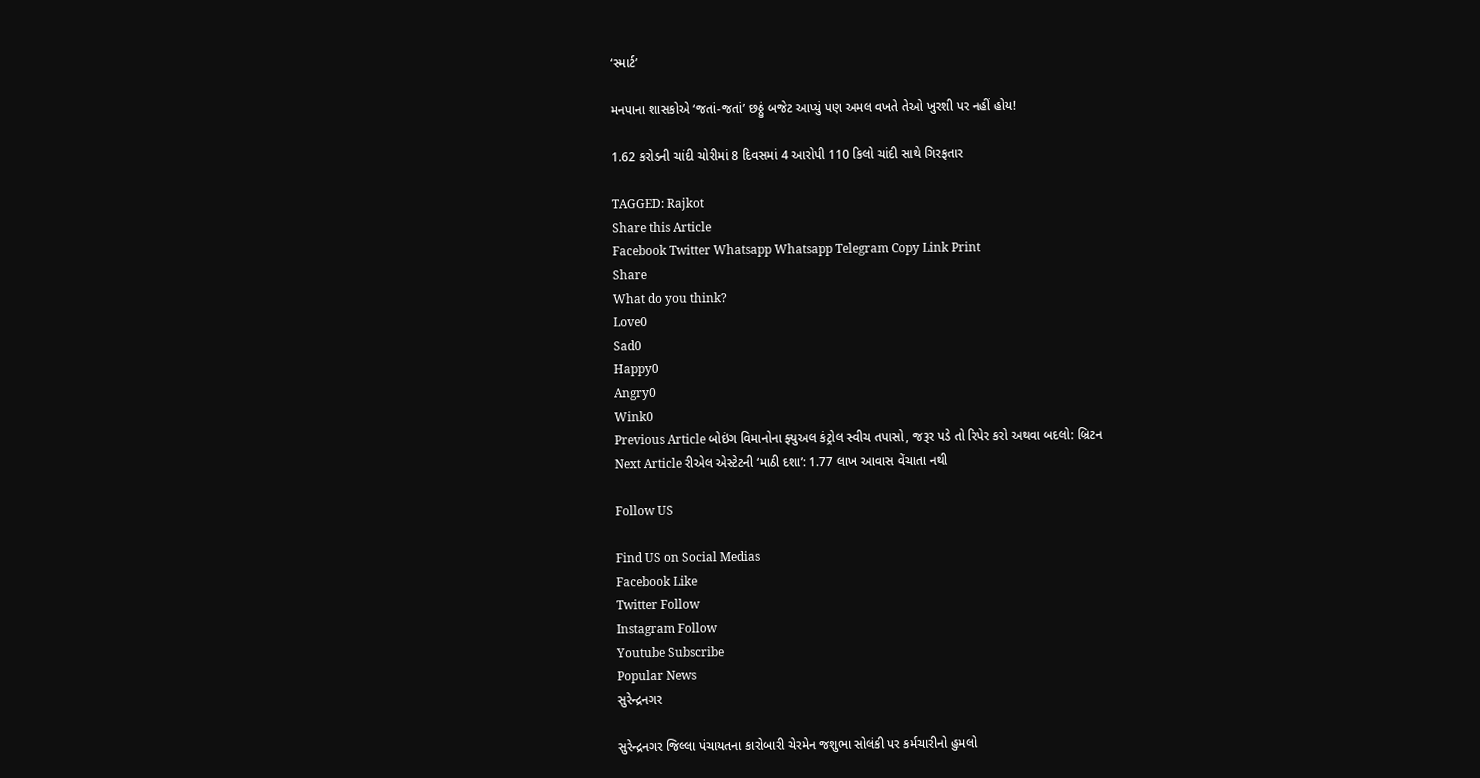‘સ્માર્ટ’

મનપાના શાસકોએ ‘જતાં-જતાં’ છઠ્ઠું બજેટ આપ્યું પણ અમલ વખતે તેઓ ખુરશી પર નહીં હોય!

1.62 કરોડની ચાંદી ચોરીમાં 8 દિવસમાં 4 આરોપી 110 કિલો ચાંદી સાથે ગિરફતાર

TAGGED: Rajkot
Share this Article
Facebook Twitter Whatsapp Whatsapp Telegram Copy Link Print
Share
What do you think?
Love0
Sad0
Happy0
Angry0
Wink0
Previous Article બોઇંગ વિમાનોના ફ્યુઅલ કંટ્રોલ સ્વીચ તપાસો, જરૂર પડે તો રિપેર કરો અથવા બદલો: બ્રિટન
Next Article રીએલ એસ્ટેટની ‘માઠી દશા’: 1.77 લાખ આવાસ વેંચાતા નથી

Follow US

Find US on Social Medias
Facebook Like
Twitter Follow
Instagram Follow
Youtube Subscribe
Popular News
સુરેન્દ્રનગર

સુરેન્દ્રનગર જિલ્લા પંચાયતના કારોબારી ચેરમેન જશુભા સોલંકી પર કર્મચારીનો હુમલો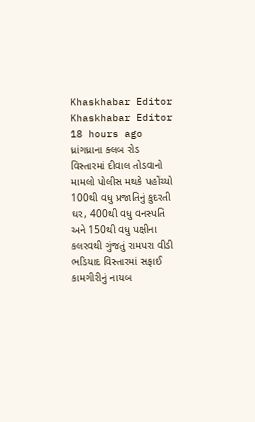Khaskhabar Editor Khaskhabar Editor 18 hours ago
ધ્રાંગધ્રાના ક્લબ રોડ વિસ્તારમાં દીવાલ તોડવાનો મામલો પોલીસ મથકે પહોંચ્યો
100થી વધુ પ્રજાતિનું કુદરતી ઘર, 400થી વધુ વનસ્પતિ અને 150થી વધુ પક્ષીના કલરવથી ગુંજતું રામપરા વીડી
ભડિયાદ વિસ્તારમાં સફાઈ કામગીરીનું નાયબ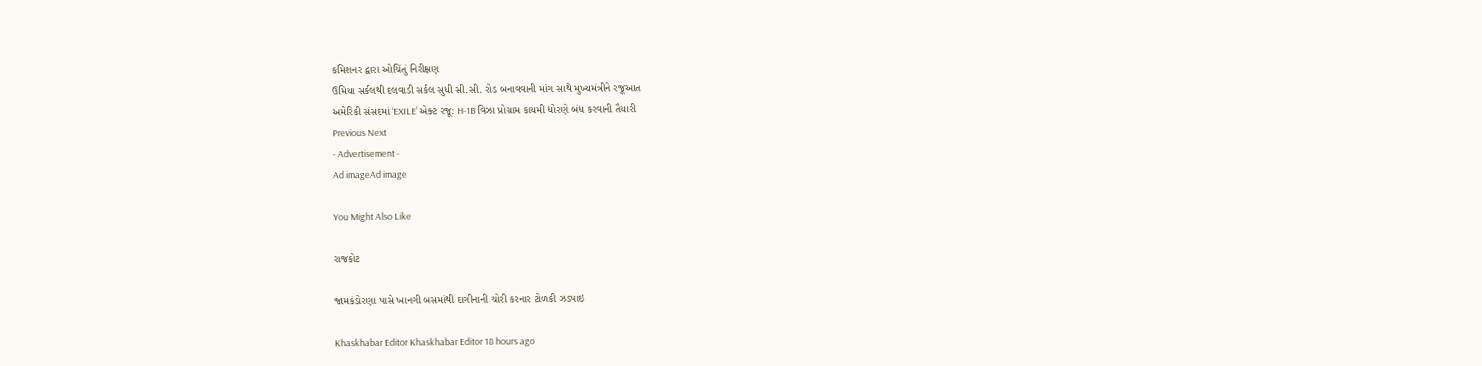કમિશનર દ્વારા ઓચિંતું નિરીક્ષણ
ઉમિયા સર્કલથી દલવાડી સર્કલ સુધી સી.સી. રોડ બનાવવાની માંગ સાથે મુખ્યમંત્રીને રજૂઆત
અમેરિકી સંસદમાં ‘EXILE’ એક્ટ રજૂ: H-1B વિઝા પ્રોગ્રામ કાયમી ધોરણે બંધ કરવાની તૈયારી
Previous Next
- Advertisement -
Ad imageAd image

You Might Also Like

રાજકોટ

જામકંડોરણા પાસે ખાનગી બસમાંથી દાગીનાની ચોરી કરનાર ટોળકી ઝડપાઇ

Khaskhabar Editor Khaskhabar Editor 18 hours ago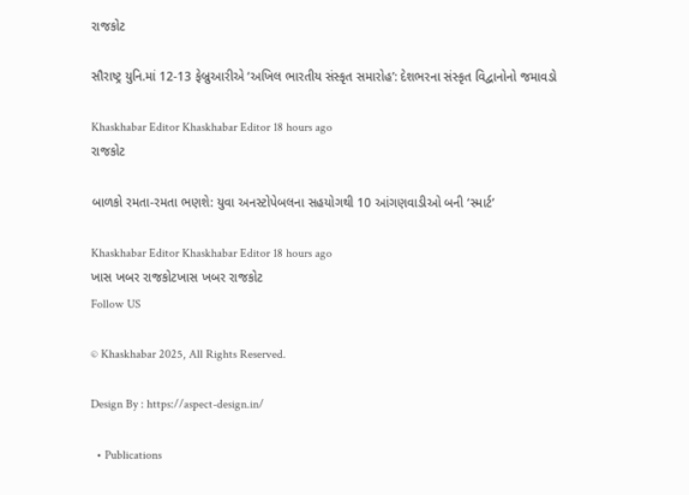રાજકોટ

સૌરાષ્ટ્ર યુનિ.માં 12-13 ફેબ્રુઆરીએ ‘અખિલ ભારતીય સંસ્કૃત સમારોહ’: દેશભરના સંસ્કૃત વિદ્વાનોનો જમાવડો

Khaskhabar Editor Khaskhabar Editor 18 hours ago
રાજકોટ

બાળકો રમતા-રમતા ભણશે: યુવા અનસ્ટોપેબલના સહયોગથી 10 આંગણવાડીઓ બની ‘સ્માર્ટ’

Khaskhabar Editor Khaskhabar Editor 18 hours ago
ખાસ ખબર રાજકોટખાસ ખબર રાજકોટ
Follow US

© Khaskhabar 2025, All Rights Reserved.

Design By : https://aspect-design.in/

  • Publications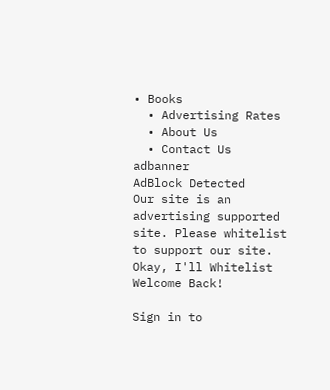• Books
  • Advertising Rates
  • About Us
  • Contact Us
adbanner
AdBlock Detected
Our site is an advertising supported site. Please whitelist to support our site.
Okay, I'll Whitelist
Welcome Back!

Sign in to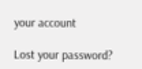your account

Lost your password?